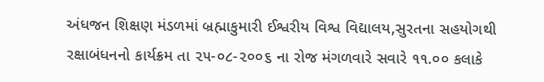અંધજન શિક્ષણ મંડળમાં બ્રહ્માકુમારી ઈશ્વરીય વિશ્વ વિદ્યાલય,સુરતના સહયોગથી રક્ષાબંધનનો કાર્યક્રમ તા ૨૫-૦૮-૨૦૦૬ ના રોજ મંગળવારે સવારે ૧૧.૦૦ કલાકે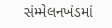સંમ્મેલનખંડમાં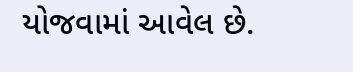યોજવામાં આવેલ છે.